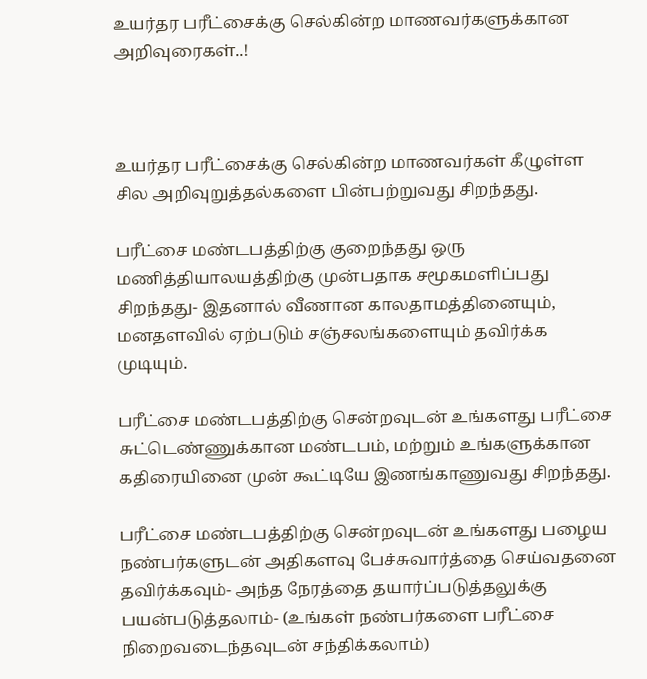உயர்தர பரீட்சைக்கு செல்கின்ற மாணவர்களுக்கான அறிவுரைகள்..!



உயர்தர பரீட்சைக்கு செல்கின்ற மாணவர்கள் கீழுள்ள சில அறிவுறுத்தல்களை பின்பற்றுவது சிறந்தது.

பரீட்சை மண்டபத்திற்கு குறைந்தது ஒரு மணித்தியாலயத்திற்கு முன்பதாக சமூகமளிப்பது சிறந்தது- இதனால் வீணான காலதாமத்தினையும், மனதளவில் ஏற்படும் சஞ்சலங்களையும் தவிர்க்க முடியும்.

பரீட்சை மண்டபத்திற்கு சென்றவுடன் உங்களது பரீட்சை சுட்டெண்ணுக்கான மண்டபம், மற்றும் உங்களுக்கான கதிரையினை முன் கூட்டியே இணங்காணுவது சிறந்தது.

பரீட்சை மண்டபத்திற்கு சென்றவுடன் உங்களது பழைய நண்பர்களுடன் அதிகளவு பேச்சுவார்த்தை செய்வதனை தவிர்க்கவும்- அந்த நேரத்தை தயார்ப்படுத்தலுக்கு பயன்படுத்தலாம்- (உங்கள் நண்பர்களை பரீட்சை நிறைவடைந்தவுடன் சந்திக்கலாம்)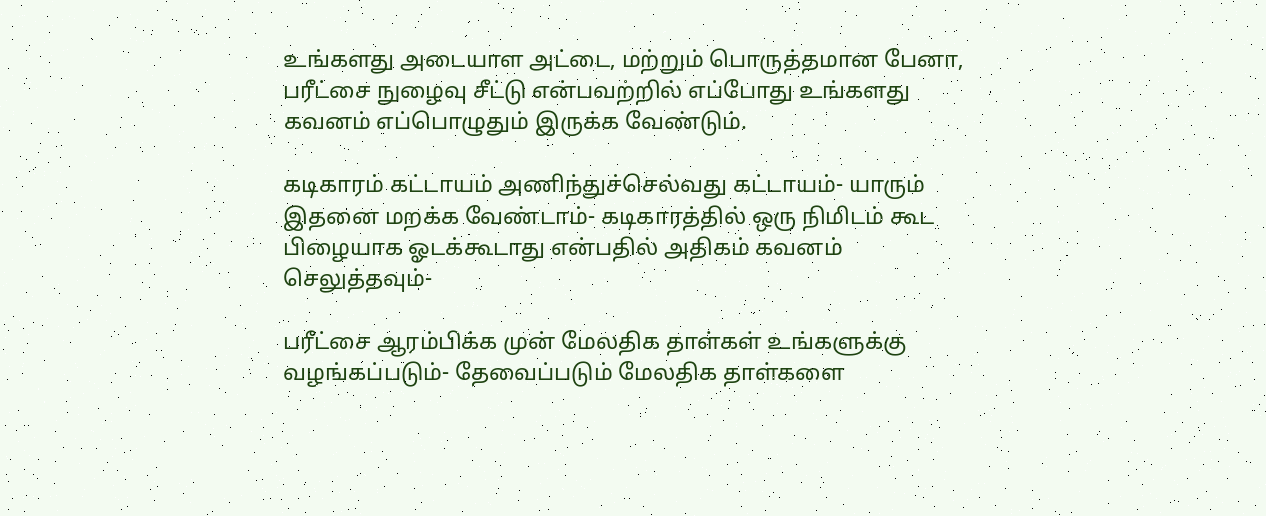உங்களது அடையாள அட்டை, மற்றும் பொருத்தமான பேனா, பரீட்சை நுழைவு சீட்டு என்பவற்றில் எப்போது உங்களது கவனம் எப்பொழுதும் இருக்க வேண்டும்.

கடிகாரம் கட்டாயம் அணிந்துச்செல்வது கட்டாயம்- யாரும் இதனை மறக்க வேண்டாம்- கடிகாரத்தில் ஒரு நிமிடம் கூட பிழையாக ஓடக்கூடாது என்பதில் அதிகம் கவனம் செலுத்தவும்-

பரீட்சை ஆரம்பிக்க முன் மேலதிக தாள்கள் உங்களுக்கு வழங்கப்படும்- தேவைப்படும் மேலதிக தாள்களை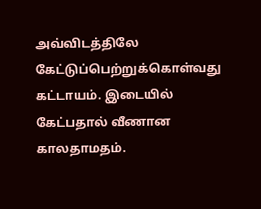அவ்விடத்திலே கேட்டுப்பெற்றுக்கொள்வது கட்டாயம். இடையில் கேட்பதால் வீணான காலதாமதம்.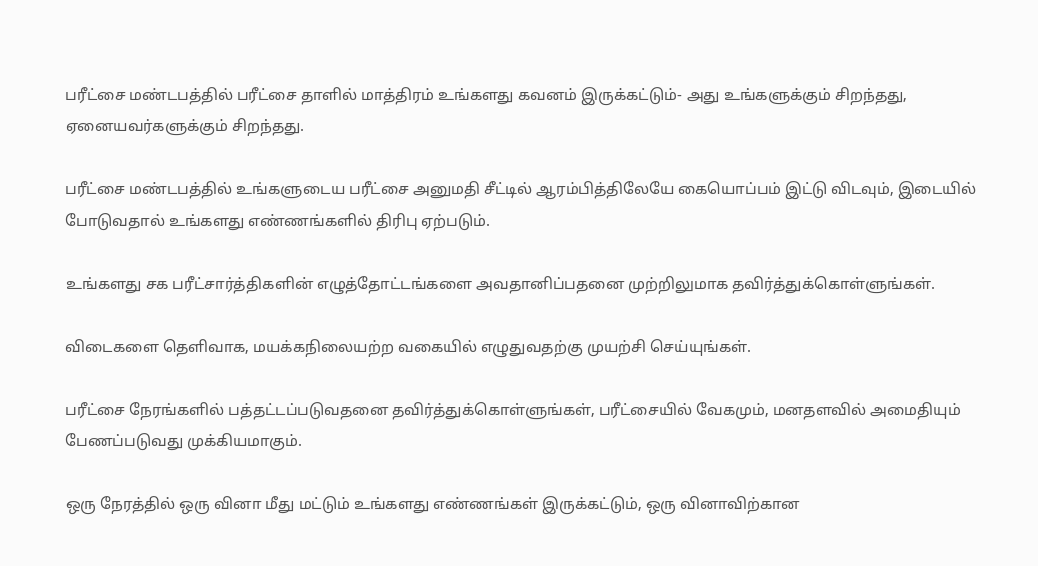பரீட்சை மண்டபத்தில் பரீட்சை தாளில் மாத்திரம் உங்களது கவனம் இருக்கட்டும்- அது உங்களுக்கும் சிறந்தது, ஏனையவர்களுக்கும் சிறந்தது.

பரீட்சை மண்டபத்தில் உங்களுடைய பரீட்சை அனுமதி சீட்டில் ஆரம்பித்திலேயே கையொப்பம் இட்டு விடவும், இடையில் போடுவதால் உங்களது எண்ணங்களில் திரிபு ஏற்படும்.

உங்களது சக பரீட்சார்த்திகளின் எழுத்தோட்டங்களை அவதானிப்பதனை முற்றிலுமாக தவிர்த்துக்கொள்ளுங்கள்.

விடைகளை தெளிவாக, மயக்கநிலையற்ற வகையில் எழுதுவதற்கு முயற்சி செய்யுங்கள்.

பரீட்சை நேரங்களில் பத்தட்டப்படுவதனை தவிர்த்துக்கொள்ளுங்கள், பரீட்சையில் வேகமும், மனதளவில் அமைதியும் பேணப்படுவது முக்கியமாகும்.

ஒரு நேரத்தில் ஒரு வினா மீது மட்டும் உங்களது எண்ணங்கள் இருக்கட்டும், ஒரு வினாவிற்கான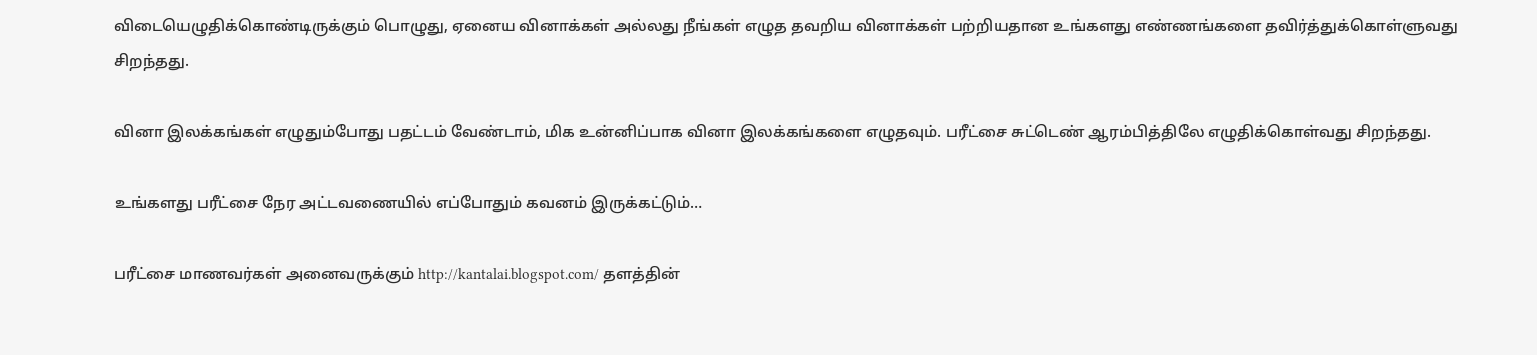விடையெழுதிக்கொண்டிருக்கும் பொழுது, ஏனைய வினாக்கள் அல்லது நீங்கள் எழுத தவறிய வினாக்கள் பற்றியதான உங்களது எண்ணங்களை தவிர்த்துக்கொள்ளுவது சிறந்தது.

வினா இலக்கங்கள் எழுதும்போது பதட்டம் வேண்டாம், மிக உன்னிப்பாக வினா இலக்கங்களை எழுதவும். பரீட்சை சுட்டெண் ஆரம்பித்திலே எழுதிக்கொள்வது சிறந்தது.

உங்களது பரீட்சை நேர அட்டவணையில் எப்போதும் கவனம் இருக்கட்டும்…

பரீட்சை மாணவர்கள் அனைவருக்கும் http://kantalai.blogspot.com/ தளத்தின்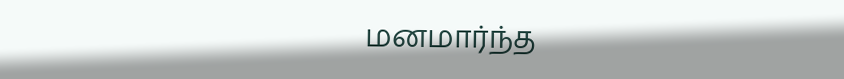மனமார்ந்த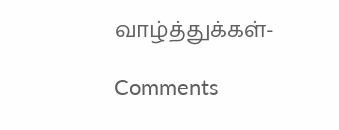வாழ்த்துக்கள்-

Comments